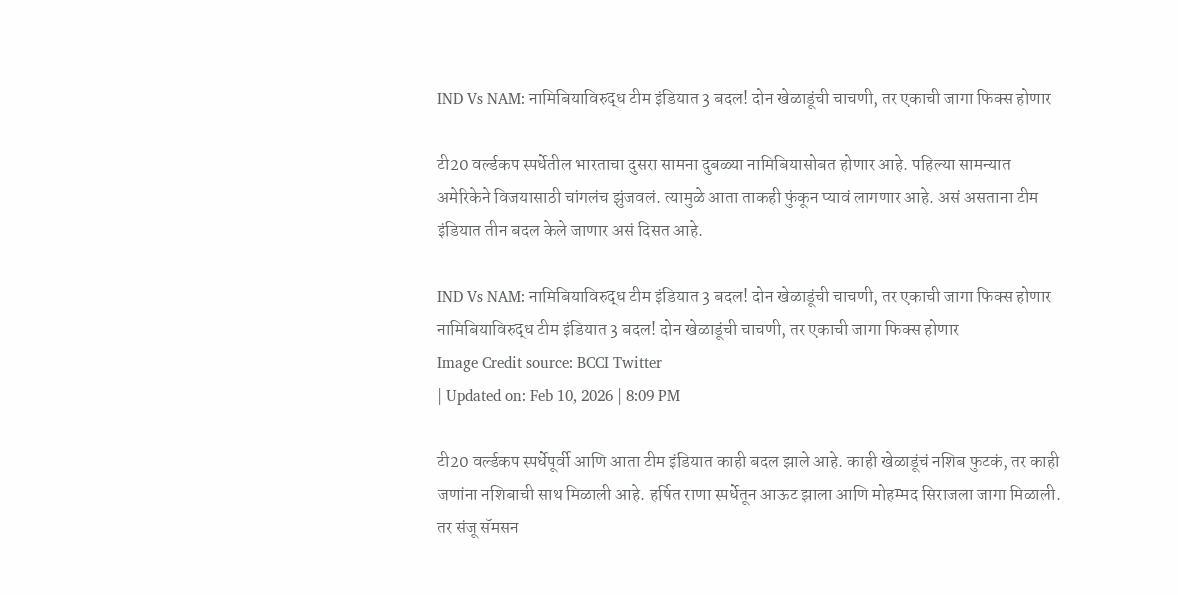IND Vs NAM: नामिबियाविरुद्ध टीम इंडियात 3 बदल! दोन खेळाडूंची चाचणी, तर एकाची जागा फिक्स होणार

टी20 वर्ल्डकप स्पर्धेतील भारताचा दुसरा सामना दुबळ्या नामिबियासोबत होणार आहे. पहिल्या सामन्यात अमेरिकेने विजयासाठी चांगलंच झुंजवलं. त्यामुळे आता ताकही फुंकून प्यावं लागणार आहे. असं असताना टीम इंडियात तीन बदल केले जाणार असं दिसत आहे.

IND Vs NAM: नामिबियाविरुद्ध टीम इंडियात 3 बदल! दोन खेळाडूंची चाचणी, तर एकाची जागा फिक्स होणार
नामिबियाविरुद्ध टीम इंडियात 3 बदल! दोन खेळाडूंची चाचणी, तर एकाची जागा फिक्स होणार
Image Credit source: BCCI Twitter
| Updated on: Feb 10, 2026 | 8:09 PM

टी20 वर्ल्डकप स्पर्धेपूर्वी आणि आता टीम इंडियात काही बदल झाले आहे. काही खेळाडूंचं नशिब फुटकं, तर काही जणांना नशिबाची साथ मिळाली आहे. हर्षित राणा स्पर्धेतून आऊट झाला आणि मोहम्मद सिराजला जागा मिळाली. तर संजू सॅमसन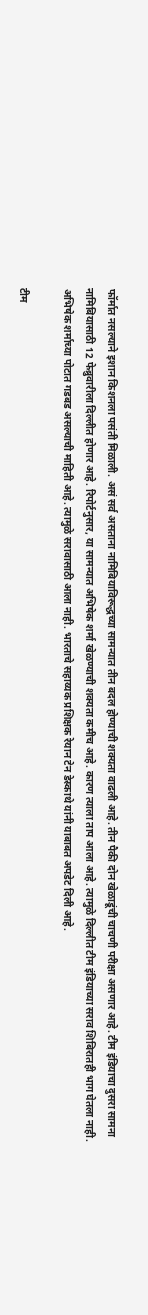फॉर्मात नसल्याने इशान किशनला पसंती मिळाली. असं सर्व असताना नामिबियाविरूद्धच्या सामन्यात तीन बदल होण्याची शक्यता वाढली आहे. तीन पैकी दोन खेळाडूंची चाचणी परीक्षा असणार आहे. टीम इंडियाचा दुसरा सामना नामिबियासाठी 12 फेब्रुवारीला दिल्लीत होणार आहे. रिपोर्टनुसार, या सामन्यात अभिषेक शर्मा खेळण्याची शक्यता कमीच आहे. कारण त्याला ताप आला आहे. त्यामुळे दिल्लीत टीम इंडियाच्या सराव शिबिरातही भाग घेतला नाही. अभिषेक शर्माच्या पोटात गडबड असल्याची माहिती आहे. त्यामुळे सरावासाठी आला नाही. भारताचे सहाय्यक प्रशिक्षक रेयान टेन डेस्काथे यांनी याबाबत अपडेट दिली आहे.

टीम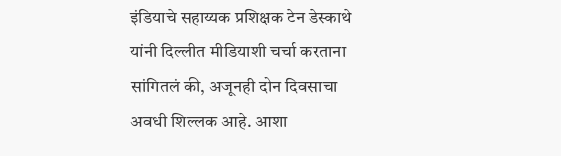इंडियाचे सहाय्यक प्रशिक्षक टेन डेस्काथे यांनी दिल्लीत मीडियाशी चर्चा करताना सांगितलं की, अजूनही दोन दिवसाचा अवधी शिल्लक आहे. आशा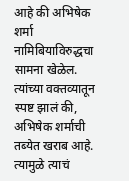आहे की अभिषेक शर्मा नामिबियाविरुद्धचा सामना खेळेल. त्यांच्या वक्तव्यातून स्पष्ट झालं की, अभिषेक शर्माची तब्येत खराब आहे. त्यामुळे त्याचं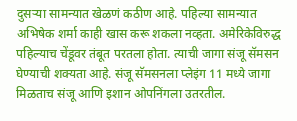दुसऱ्या सामन्यात खेळणं कठीण आहे. पहिल्या सामन्यात अभिषेक शर्मा काही खास करू शकला नव्हता. अमेरिकेविरुद्ध पहिल्याच चेंडूवर तंबूत परतला होता. त्याची जागा संजू सॅमसन घेण्याची शक्यता आहे. संजू सॅमसनला प्लेइंग 11 मध्ये जागा मिळताच संजू आणि इशान ओपनिंगला उतरतील.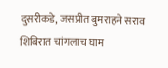दुसरीकडे, जसप्रीत बुमराहने सराव शिबिरात चांगलाच घाम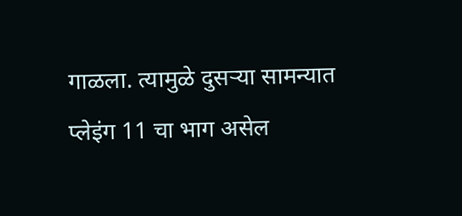गाळला. त्यामुळे दुसऱ्या सामन्यात प्लेइंग 11 चा भाग असेल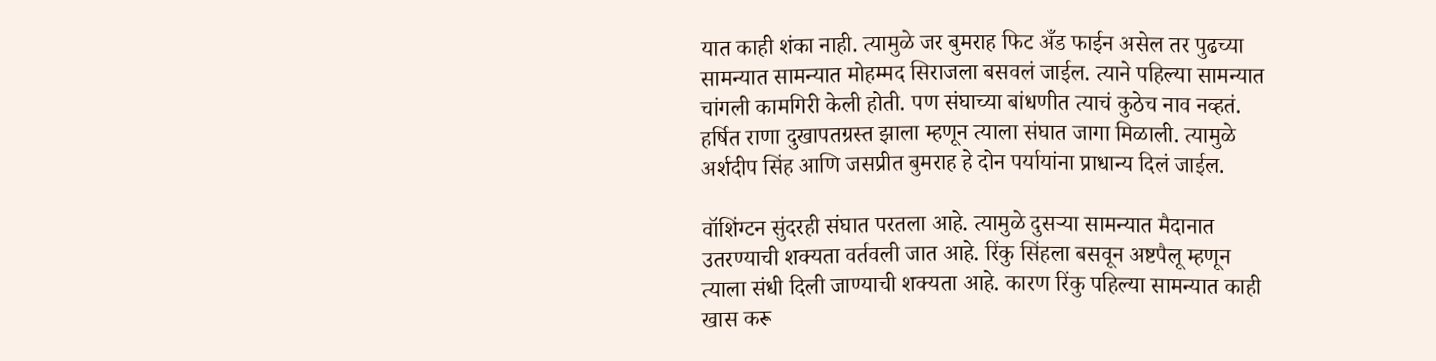यात काही शंका नाही. त्यामुळे जर बुमराह फिट अँड फाईन असेल तर पुढच्या सामन्यात सामन्यात मोहम्मद सिराजला बसवलं जाईल. त्याने पहिल्या सामन्यात चांगली कामगिरी केली होती. पण संघाच्या बांधणीत त्याचं कुठेच नाव नव्हतं. हर्षित राणा दुखापतग्रस्त झाला म्हणून त्याला संघात जागा मिळाली. त्यामुळे अर्शदीप सिंह आणि जसप्रीत बुमराह हे दोन पर्यायांना प्राधान्य दिलं जाईल.

वॉशिंग्टन सुंदरही संघात परतला आहे. त्यामुळे दुसऱ्या सामन्यात मैदानात उतरण्याची शक्यता वर्तवली जात आहे. रिंकु सिंहला बसवून अष्टपैलू म्हणून त्याला संधी दिली जाण्याची शक्यता आहे. कारण रिंकु पहिल्या सामन्यात काही खास करू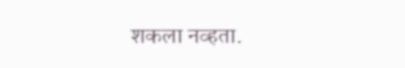शकला नव्हता.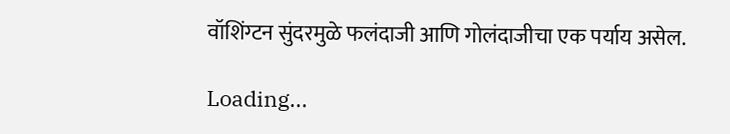वॉशिंग्टन सुंदरमुळे फलंदाजी आणि गोलंदाजीचा एक पर्याय असेल.

Loading...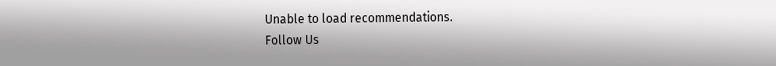Unable to load recommendations.
Follow Us